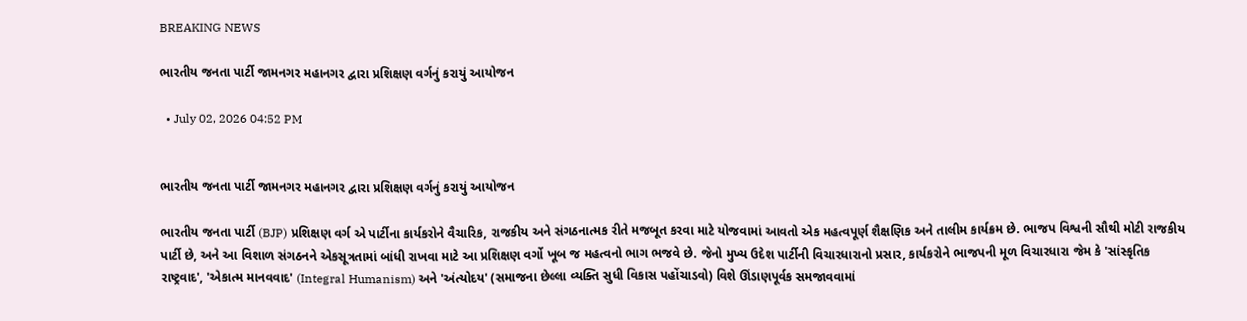BREAKING NEWS

ભારતીય જનતા પાર્ટી જામનગર મહાનગર દ્વારા પ્રશિક્ષણ વર્ગનું કરાયું આયોજન

  • July 02, 2026 04:52 PM


ભારતીય જનતા પાર્ટી જામનગર મહાનગર દ્વારા પ્રશિક્ષણ વર્ગનું કરાયું આયોજન

ભારતીય જનતા પાર્ટી (BJP) પ્રશિક્ષણ વર્ગ એ પાર્ટીના કાર્યકરોને વૈચારિક, રાજકીય અને સંગઠનાત્મક રીતે મજબૂત કરવા માટે યોજવામાં આવતો એક મહત્વપૂર્ણ શૈક્ષણિક અને તાલીમ કાર્યક્રમ છે. ભાજપ વિશ્વની સૌથી મોટી રાજકીય પાર્ટી છે, અને આ વિશાળ સંગઠનને એકસૂત્રતામાં બાંધી રાખવા માટે આ પ્રશિક્ષણ વર્ગો ખૂબ જ મહત્વનો ભાગ ભજવે છે. જેનો મુખ્ય ઉદેશ પાર્ટીની વિચારધારાનો પ્રસાર, કાર્યકરોને ભાજપની મૂળ વિચારધારા જેમ કે 'સાંસ્કૃતિક રાષ્ટ્રવાદ', 'એકાત્મ માનવવાદ' (Integral Humanism) અને 'અંત્યોદય' (સમાજના છેલ્લા વ્યક્તિ સુધી વિકાસ પહોંચાડવો) વિશે ઊંડાણપૂર્વક સમજાવવામાં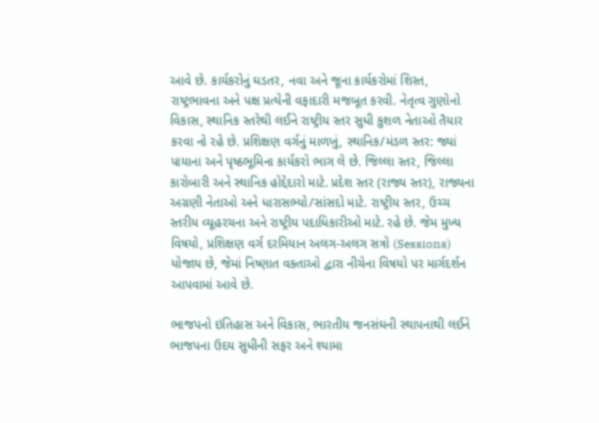આવે છે. કાર્યકરોનું ઘડતર, નવા અને જૂના કાર્યકરોમાં શિસ્ત, રાષ્ટ્રભાવના અને પક્ષ પ્રત્યેની વફાદારી મજબૂત કરવી. નેતૃત્વ ગુણોનો વિકાસ, સ્થાનિક સ્તરેથી લઈને રાષ્ટ્રીય સ્તર સુધી કુશળ નેતાઓ તૈયાર કરવા નો રહે છે. પ્રશિક્ષણ વર્ગનું માળખું, સ્થાનિક/મંડળ સ્તર: જ્યાં પાયાના અને પૃષ્ઠભૂમિના કાર્યકરો ભાગ લે છે. જિલ્લા સ્તર, જિલ્લા કારોબારી અને સ્થાનિક હોદ્દેદારો માટે. પ્રદેશ સ્તર (રાજ્ય સ્તર), રાજ્યના અગ્રણી નેતાઓ અને ધારાસભ્યો/સાંસદો માટે. રાષ્ટ્રીય સ્તર, ઉચ્ચ સ્તરીય વ્યૂહરચના અને રાષ્ટ્રીય પદાધિકારીઓ માટે. રહે છે. જેમ મુખ્ય વિષયો, પ્રશિક્ષણ વર્ગ દરમિયાન અલગ-અલગ સત્રો (Sessions) યોજાય છે, જેમાં નિષ્ણાત વક્તાઓ દ્વારા નીચેના વિષયો પર માર્ગદર્શન આપવામાં આવે છે.

ભાજપનો ઇતિહાસ અને વિકાસ, ભારતીય જનસંઘની સ્થાપનાથી લઈને ભાજપના ઉદય સુધીની સફર અને શ્યામા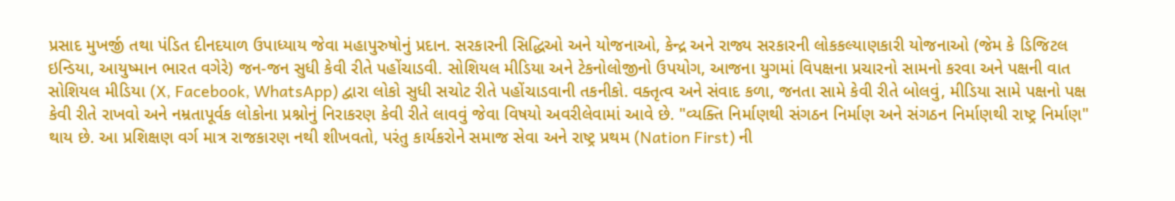પ્રસાદ મુખર્જી તથા પંડિત દીનદયાળ ઉપાધ્યાય જેવા મહાપુરુષોનું પ્રદાન. સરકારની સિદ્ધિઓ અને યોજનાઓ, કેન્દ્ર અને રાજ્ય સરકારની લોકકલ્યાણકારી યોજનાઓ (જેમ કે ડિજિટલ ઇન્ડિયા, આયુષ્માન ભારત વગેરે) જન-જન સુધી કેવી રીતે પહોંચાડવી. સોશિયલ મીડિયા અને ટેકનોલોજીનો ઉપયોગ, આજના યુગમાં વિપક્ષના પ્રચારનો સામનો કરવા અને પક્ષની વાત સોશિયલ મીડિયા (X, Facebook, WhatsApp) દ્વારા લોકો સુધી સચોટ રીતે પહોંચાડવાની તકનીકો. વક્તૃત્વ અને સંવાદ કળા, જનતા સામે કેવી રીતે બોલવું, મીડિયા સામે પક્ષનો પક્ષ કેવી રીતે રાખવો અને નમ્રતાપૂર્વક લોકોના પ્રશ્નોનું નિરાકરણ કેવી રીતે લાવવું જેવા વિષયો અવરીલેવામાં આવે છે. "વ્યક્તિ નિર્માણથી સંગઠન નિર્માણ અને સંગઠન નિર્માણથી રાષ્ટ્ર નિર્માણ" થાય છે. આ પ્રશિક્ષણ વર્ગ માત્ર રાજકારણ નથી શીખવતો, પરંતુ કાર્યકરોને સમાજ સેવા અને રાષ્ટ્ર પ્રથમ (Nation First) ની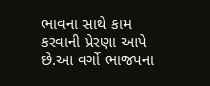ભાવના સાથે કામ કરવાની પ્રેરણા આપે છે.આ વર્ગો ભાજપના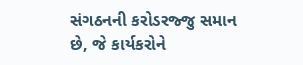સંગઠનની કરોડરજ્જુ સમાન છે, જે કાર્યકરોને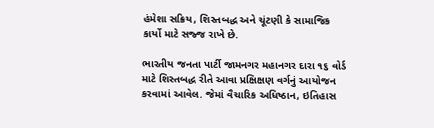હંમેશા સક્રિય, શિસ્તબદ્ધ અને ચૂંટણી કે સામાજિક કાર્યો માટે સજ્જ રાખે છે.

ભારતીય જનતા પાર્ટી જામનગર મહાનગર દારા ૧૬ વોર્ડ માટે શિસ્તબદ્ધ રીતે આવા પ્રક્ષિક્ષણ વર્ગનું આયોજન કરવામાં આવેલ. જેમાં વૈચારિક અધિષ્ઠાન, ઇતિહાસ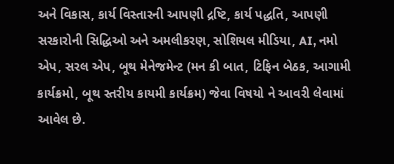અને વિકાસ, કાર્ય વિસ્તારની આપણી દ્રષ્ટિ, કાર્ય પદ્ધતિ, આપણી સરકારોની સિદ્ધિઓ અને અમલીકરણ, સોશિયલ મીડિયા, AI, નમો એપ, સરલ એપ, બૂથ મેનેજમેન્ટ (મન કી બાત, ટિફિન બેઠક, આગામી કાર્યક્રમો, બૂથ સ્તરીય કાયમી કાર્યક્રમ) જેવા વિષયો ને આવરી લેવામાં આવેલ છે.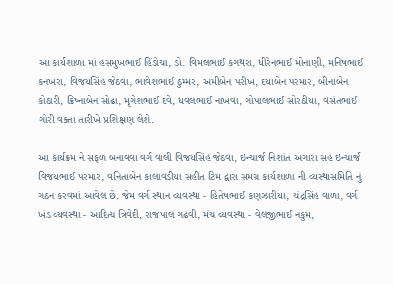આ કાર્યશાળા માં હસમુખભાઈ હિંડોચા, ડો. વિમલભાઈ કગથરા, ધીરેનભાઈ મોનાણી, મનિષભાઈ કનખરા, વિજયસિંહ જેઠવા, ભાવેશભાઈ ઠુમ્મર, અમીબેન પરીખ, દયાબેન પરમાર, બીનાબેન કોઠારી, ક્રિષ્નાબેન સોઢા, મૃગેશભાઈ દવે, ધવલભાઈ નાખવા, ગોપાલભાઈ સોરઠીયા, વસંતભાઈ ગોરી વક્તા તારીખે પ્રશિક્ષણ લેશે.

આ કાર્યક્રમ ને સફળ બનાવવા વર્ગ વાલી વિજયસિંહ જેઠવા, ઇન્ચાર્જ નિશાંત અગારા સહ ઇન્ચાર્જ વિજયભાઈ પરમાર, વનિતાબેન કાલાવડીયા સહીત ટિમ દ્વારા સમગ્ર કાર્યશાળા ની વ્યસ્થાસમિતિ નું ગઠન કરવમાં આવેલ છે. જેમ વર્ગ સ્થાન વ્યવસ્થા - હિતેષભાઈ કણઝારીયા, ચંદ્રસિંહ વાળા, વર્ગ ખંડ વ્યવસ્થા - આદિત્ય ત્રિવેદી, રાજપાલ ગઢવી, મંચ વ્યવસ્થા - વેલજીભાઈ નકુમ,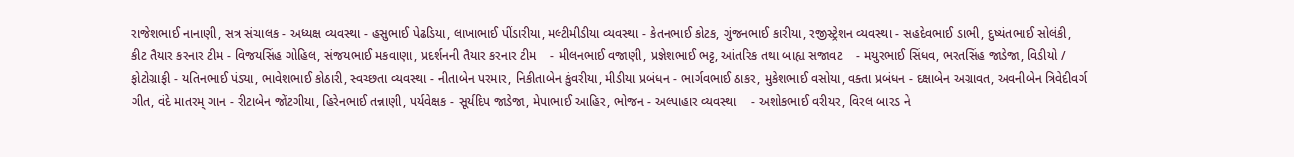રાજેશભાઈ નાનાણી, સત્ર સંચાલક - અધ્યક્ષ વ્યવસ્થા - હસુભાઈ પેઢડિયા, લાખાભાઈ પીંડારીયા, મલ્ટીમીડીયા વ્યવસ્થા - કેતનભાઈ કોટક, ગુંજનભાઈ કારીયા, રજીસ્ટ્રેશન વ્યવસ્થા - સહદેવભાઈ ડાભી, દુષ્યંતભાઈ સોલંકી, કીટ તૈયાર કરનાર ટીમ - વિજયસિંહ ગોહિલ, સંજયભાઈ મકવાણા, પ્રદર્શનની તૈયાર કરનાર ટીમ    - મીલનભાઈ વજાણી, પ્રજ્ઞેશભાઈ ભટ્ટ, આંતરિક તથા બાહ્ય સજાવટ    - મયુરભાઈ સિંધવ, ભરતસિંહ જાડેજા, વિડીયો / ફોટોગ્રાફી - યતિનભાઈ પંડ્યા, ભાવેશભાઈ કોઠારી, સ્વચ્છતા વ્યવસ્થા - નીતાબેન પરમાર, નિકીતાબેન કુંવરીયા, મીડીયા પ્રબંધન - ભાર્ગવભાઈ ઠાકર, મુકેશભાઈ વસોયા, વક્તા પ્રબંધન - દક્ષાબેન અગ્રાવત, અવનીબેન ત્રિવેદીવર્ગ ગીત, વંદે માતરમ્ ગાન - રીટાબેન જોંટગીયા, હિરેનભાઈ તન્નાણી, પર્યવેક્ષક - સૂર્યદિપ જાડેજા, મેપાભાઈ આહિર, ભોજન - અલ્પાહાર વ્યવસ્થા    - અશોકભાઈ વરીયર, વિરલ બારડ ને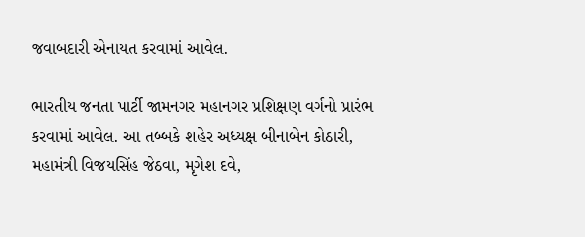જવાબદારી એનાયત કરવામાં આવેલ.

ભારતીય જનતા પાર્ટી જામનગર મહાનગર પ્રશિક્ષણ વર્ગનો પ્રારંભ કરવામાં આવેલ. આ તબ્બકે શહેર અધ્યક્ષ બીનાબેન કોઠારી, મહામંત્રી વિજયસિંહ જેઠવા, મૃગેશ દવે,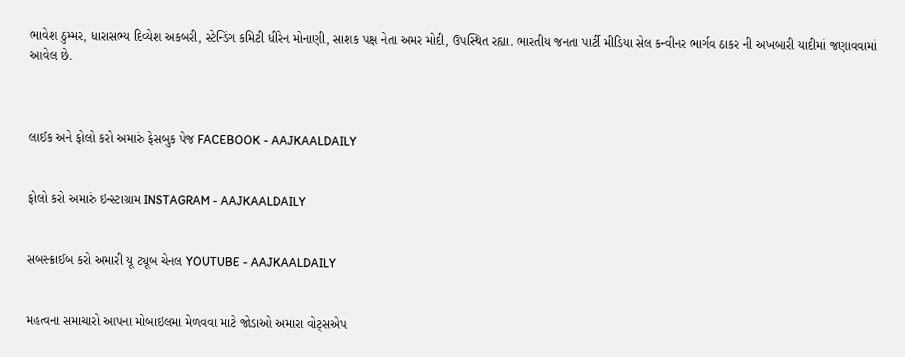ભાવેશ ઠુમ્મર, ધારાસભ્ય દિવ્યેશ અકબરી, સ્ટેન્ડિંગ કમિટી ધીરેન મોનાણી, સાશક પક્ષ નેતા અમર મોદી, ઉપસ્થિત રહ્યા. ભારતીય જનતા પાર્ટી મીડિયા સેલ કન્વીનર ભાર્ગવ ઠાકર ની અખબારી યાદીમાં જણાવવામાં આવેલ છે.



લાઈક અને ફોલો કરો અમારું ફેસબુક પેજ FACEBOOK - AAJKAALDAILY


ફોલો કરો અમારું ઇન્સ્ટાગ્રામ INSTAGRAM - AAJKAALDAILY


સબસ્ક્રાઈબ કરો અમારી યૂ ટ્યૂબ ચેનલ YOUTUBE - AAJKAALDAILY


મહત્વના સમાચારો આપના મોબાઇલમા મેળવવા માટે જોડાઓ અમારા વોટ્સએપ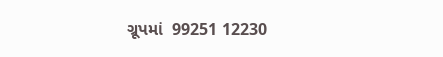ગ્રૂપમાં  99251 12230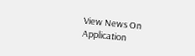View News On Application